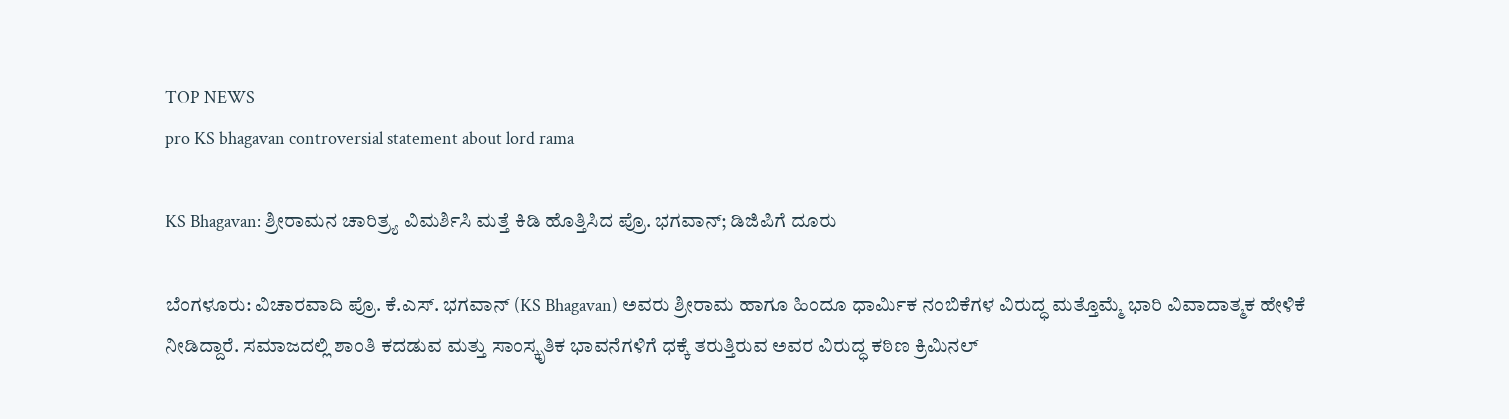TOP NEWS
pro KS bhagavan controversial statement about lord rama

KS Bhagavan: ಶ್ರೀರಾಮನ ಚಾರಿತ್ರ್ಯ ವಿಮರ್ಶಿಸಿ ಮತ್ತೆ ಕಿಡಿ ಹೊತ್ತಿಸಿದ ಪ್ರೊ. ಭಗವಾನ್; ಡಿಜಿಪಿಗೆ ದೂರು

ಬೆಂಗಳೂರು: ವಿಚಾರವಾದಿ ಪ್ರೊ. ಕೆ.ಎಸ್. ಭಗವಾನ್ (KS Bhagavan) ಅವರು ಶ್ರೀರಾಮ ಹಾಗೂ ಹಿಂದೂ ಧಾರ್ಮಿಕ ನಂಬಿಕೆಗಳ ವಿರುದ್ಧ ಮತ್ತೊಮ್ಮೆ ಭಾರಿ ವಿವಾದಾತ್ಮಕ ಹೇಳಿಕೆ ನೀಡಿದ್ದಾರೆ. ಸಮಾಜದಲ್ಲಿ ಶಾಂತಿ ಕದಡುವ ಮತ್ತು ಸಾಂಸ್ಕೃತಿಕ ಭಾವನೆಗಳಿಗೆ ಧಕ್ಕೆ ತರುತ್ತಿರುವ ಅವರ ವಿರುದ್ಧ ಕಠಿಣ ಕ್ರಿಮಿನಲ್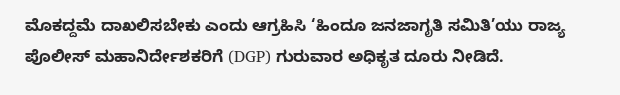ಮೊಕದ್ದಮೆ ದಾಖಲಿಸಬೇಕು ಎಂದು ಆಗ್ರಹಿಸಿ ‘ಹಿಂದೂ ಜನಜಾಗೃತಿ ಸಮಿತಿ’ಯು ರಾಜ್ಯ ಪೊಲೀಸ್ ಮಹಾನಿರ್ದೇಶಕರಿಗೆ (DGP) ಗುರುವಾರ ಅಧಿಕೃತ ದೂರು ನೀಡಿದೆ.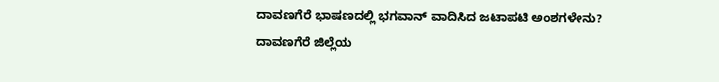ದಾವಣಗೆರೆ ಭಾಷಣದಲ್ಲಿ ಭಗವಾನ್ ವಾದಿಸಿದ ಜಟಾಪಟಿ ಅಂಶಗಳೇನು? ದಾವಣಗೆರೆ ಜಿಲ್ಲೆಯ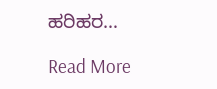ಹರಿಹರ…

Read More